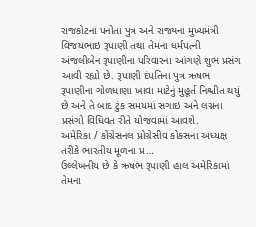રાજકોટના પનોતા પુત્ર અને રાજ્યના મુખ્યમંત્રી વિજયભાઇ રૂપાણી તથા તેમના ધર્મપત્ની અંજલીબેન રૂપાણીના પરિવારના આંગણે શુભ પ્રસંગ આવી રહ્યો છે. રૂપાણી દંપતિના પુત્ર ઋષભ રૂપાણીના ગોળધાણા ખાવા માટેનું મુહૂર્ત નિશ્ચીત થયું છે અને તે બાદ ટુંક સમયમાં સગાઇ અને લગ્નના પ્રસંગો વિધિવત રીતે યોજવામાં આવશે.
અમેરિકા / કોંગ્રેસનલ પ્રોગ્રેસીવ કોકસના અધ્યક્ષ તરીકે ભારતીય મૂળના પ્ર…
ઉલ્લેખનીય છે કે ઋષભ રૂપાણી હાલ અમેરિકામાં તેમના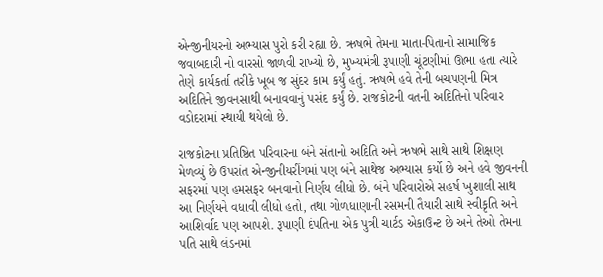એન્જીનીયરનો અભ્યાસ પુરો કરી રહ્યા છે. ઋષભે તેમના માતા-પિતાનો સામાજિક જવાબદારી નો વારસો જાળવી રાખ્યો છે, મુખ્યમંત્રી રૂપાણી ચૂંટણીમાં ઊભા હતા ત્યારે તેણે કાર્યકર્તા તરીકે ખૂબ જ સુંદર કામ કર્યું હતું. ઋષભે હવે તેની બચપણની મિત્ર અદિતિને જીવનસાથી બનાવવાનું પસંદ કર્યું છે. રાજકોટની વતની અદિતિનો પરિવાર વડોદરામાં સ્થાયી થયેલો છે.

રાજકોટના પ્રતિષ્ઠિત પરિવારના બંને સંતાનો અદિતિ અને ઋષભે સાથે સાથે શિક્ષણ મેળવ્યું છે ઉપરાંત એન્જીનીયરીંગમાં પણ બંને સાથેજ અભ્યાસ કર્યો છે અને હવે જીવનની સફરમાં પણ હમસફર બનવાનો નિર્ણય લીધો છે. બંને પરિવારોએ સહર્ષ ખુશાલી સાથ આ નિર્ણયને વધાવી લીધો હતો, તથા ગોળધાણાની રસમની તૈયારી સાથે સ્વીકૃતિ અને આશિર્વાદ પણ આપશે. રૂપાણી દંપતિના એક પુત્રી ચાર્ટડ એકાઉન્ટ છે અને તેઓ તેમના પતિ સાથે લંડનમાં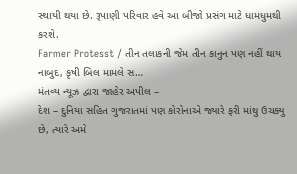સ્થાયી થયા છે. રૂપાણી પરિવાર હવે આ બીજો પ્રસંગ માટે ધામધુમથી કરશે.
Farmer Protesst / તીન તલાકની જેમ તીન કાનુન પણ નહીં થાય નાબુદ, કૃષી બિલ મામલે સ…
મંતવ્ય ન્યૂઝ દ્વારા જાહેર અપીલ –
દેશ – દુનિયા સહિત ગુજરાતમાં પણ કોરોનાએ જ્યારે ફરી માંથુ ઉચક્યુ છે, ત્યારે અમે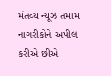મંતવ્ય ન્યૂઝ તમામ નાગરીકોને અપીલ કરીએ છીએ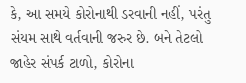કે, આ સમયે કોરોનાથી ડરવાની નહીં, પરંતુ સંયમ સાથે વર્તવાની જરુર છે. બને તેટલો જાહેર સંપર્ક ટાળો, કોરોના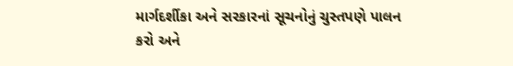માર્ગદર્શીકા અને સરકારનાં સૂચનોનું ચુસ્તપણે પાલન કરો અને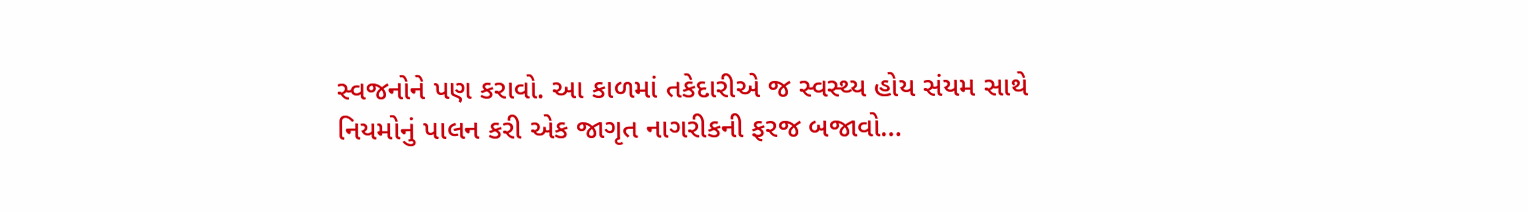સ્વજનોને પણ કરાવો. આ કાળમાં તકેદારીએ જ સ્વસ્થ્ય હોય સંયમ સાથે નિયમોનું પાલન કરી એક જાગૃત નાગરીકની ફરજ બજાવો…